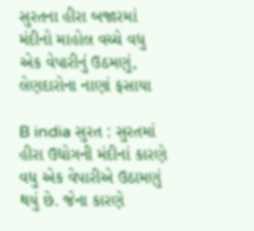સુરતના હીરા બજારમાં મંદીનો માહોલ વચ્ચે વધુ એક વેપારીનું ઉઠમણું, લેણદારોના નાણાં ફસાયા

B india સુરત : સુરતમાં હીરા ઉદ્યોગની મંદીનાં કારણે વધુ એક વેપારીએ ઉઠામણું થયું છે. જેના કારણે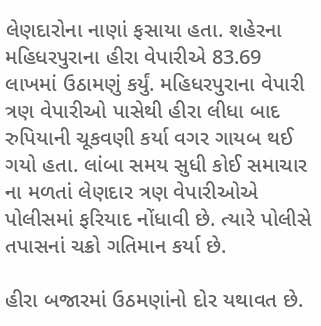લેણદારોના નાણાં ફસાયા હતા. શહેરના મહિધરપુરાના હીરા વેપારીએ 83.69 લાખમાં ઉઠામણું કર્યું. મહિધરપુરાના વેપારી ત્રણ વેપારીઓ પાસેથી હીરા લીધા બાદ રુપિયાની ચૂકવણી કર્યા વગર ગાયબ થઈ ગયો હતા. લાંબા સમય સુધી કોઈ સમાચાર ના મળતાં લેણદાર ત્રણ વેપારીઓએ પોલીસમાં ફરિયાદ નોંધાવી છે. ત્યારે પોલીસે તપાસનાં ચક્રો ગતિમાન કર્યા છે.

હીરા બજારમાં ઉઠમણાંનો દોર યથાવત છે.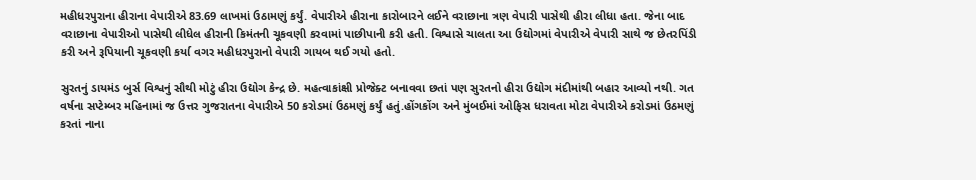મહીધરપુરાના હીરાના વેપારીએ 83.69 લાખમાં ઉઠામણું કર્યું. વેપારીએ હીરાના કારોબારને લઈને વરાછાના ત્રણ વેપારી પાસેથી હીરા લીધા હતા. જેના બાદ વરાછાના વેપારીઓ પાસેથી લીધેલ હીરાની કિમંતની ચૂકવણી કરવામાં પાછીપાની કરી હતી. વિશ્વાસે ચાલતા આ ઉદ્યોગમાં વેપારીએ વેપારી સાથે જ છેતરપિંડી કરી અને રૂપિયાની ચૂકવણી કર્યા વગર મહીધરપુરાનો વેપારી ગાયબ થઈ ગયો હતો.

સુરતનું ડાયમંડ બુર્સ વિશ્વનું સૌથી મોટું હીરા ઉદ્યોગ કેન્દ્ર છે. મહત્વાકાંક્ષી પ્રોજેક્ટ બનાવવા છતાં પણ સુરતનો હીરા ઉદ્યોગ મંદીમાંથી બહાર આવ્યો નથી. ગત વર્ષના સપ્ટેમ્બર મહિનામાં જ ઉત્તર ગુજરાતના વેપારીએ 50 કરોડમાં ઉઠમણું કર્યું હતું.હોંગકોંગ અને મુંબઈમાં ઓફિસ ધરાવતા મોટા વેપારીએ કરોડમાં ઉઠમણું કરતાં નાના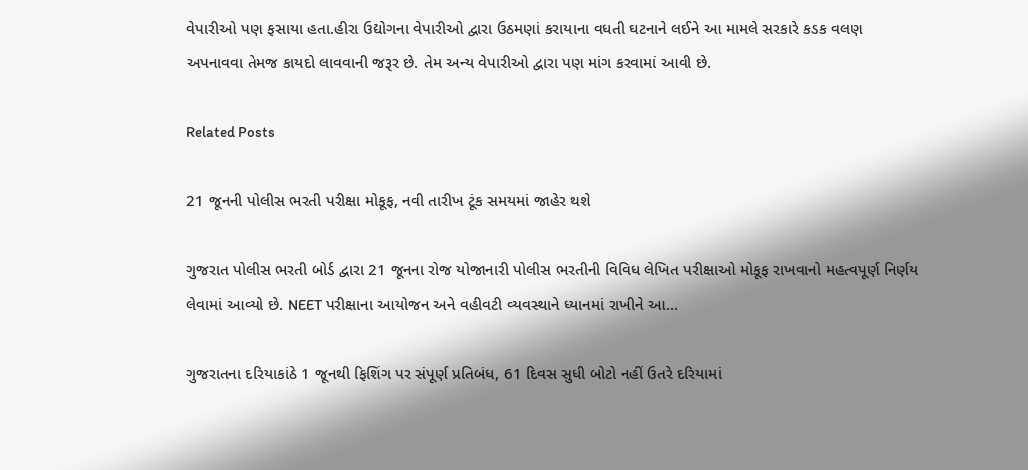વેપારીઓ પણ ફસાયા હતા.હીરા ઉદ્યોગના વેપારીઓ દ્વારા ઉઠમણાં કરાયાના વધતી ઘટનાને લઈને આ મામલે સરકારે કડક વલણ અપનાવવા તેમજ કાયદો લાવવાની જરૂર છે. તેમ અન્ય વેપારીઓ દ્વારા પણ માંગ કરવામાં આવી છે.

Related Posts

21 જૂનની પોલીસ ભરતી પરીક્ષા મોકૂફ, નવી તારીખ ટૂંક સમયમાં જાહેર થશે

ગુજરાત પોલીસ ભરતી બોર્ડ દ્વારા 21 જૂનના રોજ યોજાનારી પોલીસ ભરતીની વિવિધ લેખિત પરીક્ષાઓ મોકૂફ રાખવાનો મહત્વપૂર્ણ નિર્ણય લેવામાં આવ્યો છે. NEET પરીક્ષાના આયોજન અને વહીવટી વ્યવસ્થાને ધ્યાનમાં રાખીને આ…

ગુજરાતના દરિયાકાંઠે 1 જૂનથી ફિશિંગ પર સંપૂર્ણ પ્રતિબંધ, 61 દિવસ સુધી બોટો નહીં ઉતરે દરિયામાં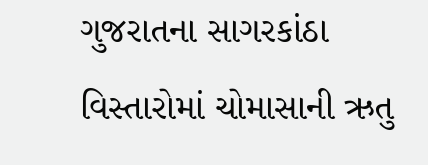ગુજરાતના સાગરકાંઠા વિસ્તારોમાં ચોમાસાની ઋતુ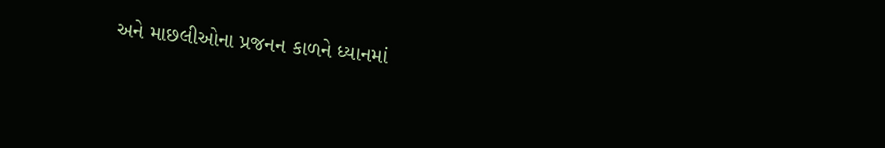અને માછલીઓના પ્રજનન કાળને ધ્યાનમાં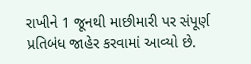રાખીને 1 જૂનથી માછીમારી પર સંપૂર્ણ પ્રતિબંધ જાહેર કરવામાં આવ્યો છે.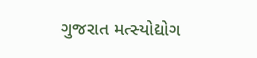ગુજરાત મત્સ્યોદ્યોગ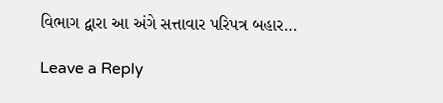વિભાગ દ્વારા આ અંગે સત્તાવાર પરિપત્ર બહાર…

Leave a Reply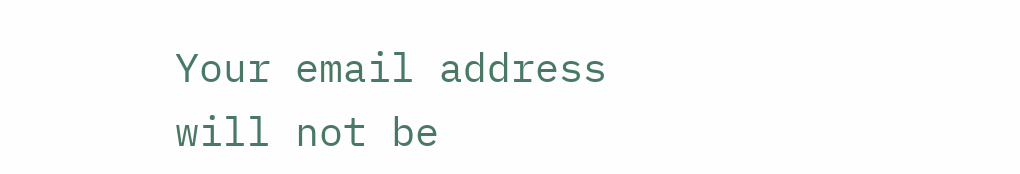Your email address will not be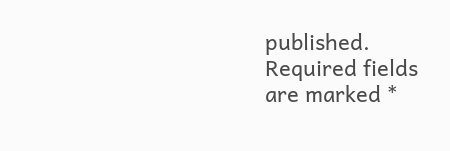published. Required fields are marked *